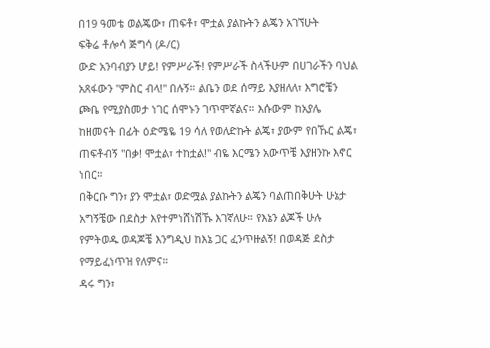በ19 ዓመቴ ወልጄው፣ ጠፍቶ፣ ሞቷል ያልኩትን ልጄን አገኘሁት
ፍቅሬ ቶሎሳ ጅግሳ (ዶ/ር)
ውድ አንባብያን ሆይ! የምሥራች! የምሥራች ስላችሁም በሀገራችን ባህል አጸፋውን "ምስር ብላ!" በሉኝ። ልቤን ወደ ሰማይ እያዘለለ፣ እግሮቼን ጮቤ የሚያስመታ ነገር ሰሞኑን ገጥሞኛልና። እሱውም ከአያሌ ከዘመናት በፊት ዕድሜዬ 19 ሳለ የወለድኩት ልጄ፣ ያውም የበኹር ልጄ፣ ጠፍቶብኝ "በቃ! ሞቷል፣ ተከቷል!" ብዬ እርሜን አውጥቼ እያዘንኩ እኖር ነበር።
በቅርቡ ግን፣ ያን ሞቷል፣ ወድሟል ያልኩትን ልጄን ባልጠበቅሁት ሁኔታ አግኝቼው በደስታ እየተምነሸነሽኹ እገኛለሁ። የእኔን ልጆች ሁሉ የምትወዱ ወዳጆቼ እንግዲህ ከእኔ ጋር ፈንጥዙልኝ! በወዳጅ ደስታ የማይፈነጥዝ የለምና።
ዳሩ ግን፣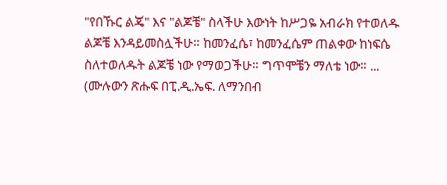"የበኹር ልጄ" እና "ልጆቼ" ስላችሁ እውነት ከሥጋዬ አብራክ የተወለዱ ልጆቼ እንዳይመስሏችሁ። ከመንፈሴ፣ ከመንፈሴም ጠልቀው ከነፍሴ ስለተወለዱት ልጆቼ ነው የማወጋችሁ። ግጥሞቼን ማለቴ ነው። ... (ሙሉውን ጽሑፍ በፒ.ዲ.ኤፍ. ለማንበብ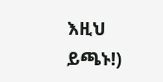እዚህ ይጫኑ!)